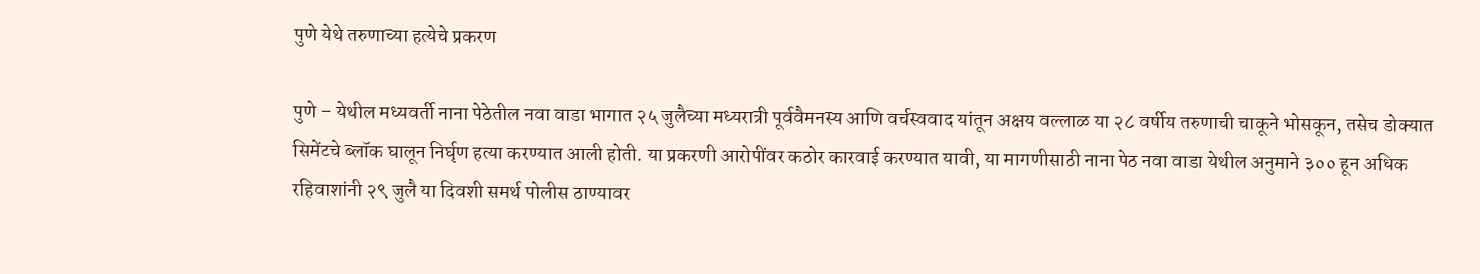पुणे येथे तरुणाच्या हत्येचे प्रकरण

पुणे – येथील मध्यवर्ती नाना पेठेतील नवा वाडा भागात २५ जुलैच्या मध्यरात्री पूर्ववैमनस्य आणि वर्चस्ववाद यांतून अक्षय वल्लाळ या २८ वर्षीय तरुणाची चाकूने भोसकून, तसेच डोक्यात सिमेंटचे ब्लॉक घालून निर्घृण हत्या करण्यात आली होती. या प्रकरणी आरोपींवर कठोर कारवाई करण्यात यावी, या मागणीसाठी नाना पेठ नवा वाडा येथील अनुमाने ३०० हून अधिक रहिवाशांनी २९ जुलै या दिवशी समर्थ पोलीस ठाण्यावर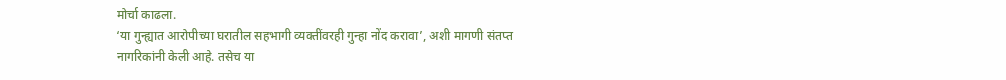मोर्चा काढला.
‘या गुन्ह्यात आरोपीच्या घरातील सहभागी व्यक्तींवरही गुन्हा नोंद करावा’, अशी मागणी संतप्त नागरिकांनी केली आहे. तसेच या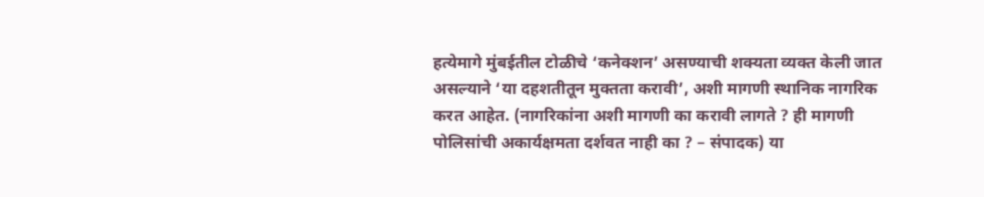हत्येमागे मुंबईतील टोळीचे ‘कनेक्शन’ असण्याची शक्यता व्यक्त केली जात असल्याने ‘या दहशतीतून मुक्तता करावी’, अशी मागणी स्थानिक नागरिक करत आहेत. (नागरिकांना अशी मागणी का करावी लागते ? ही मागणी पोलिसांची अकार्यक्षमता दर्शवत नाही का ? – संपादक) या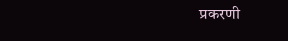प्रकरणी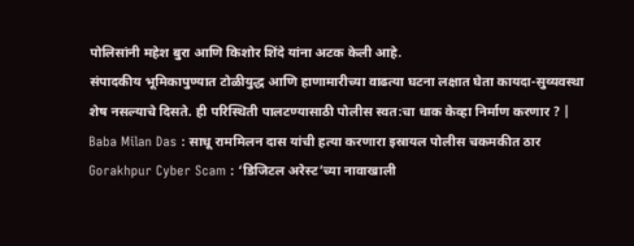पोलिसांनी महेश बुरा आणि किशोर शिंदे यांना अटक केली आहे.
संपादकीय भूमिकापुण्यात टोळीयुद्ध आणि हाणामारीच्या वाढत्या घटना लक्षात घेता कायदा-सुव्यवस्था शेष नसल्याचे दिसते. ही परिस्थिती पालटण्यासाठी पोलीस स्वत:चा धाक केव्हा निर्माण करणार ? |
Baba Milan Das : साधू राममिलन दास यांची हत्या करणारा इस्रायल पोलीस चकमकीत ठार
Gorakhpur Cyber Scam : ‘डिजिटल अरेस्ट’च्या नावाखाली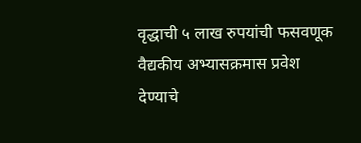वृद्धाची ५ लाख रुपयांची फसवणूक
वैद्यकीय अभ्यासक्रमास प्रवेश देण्याचे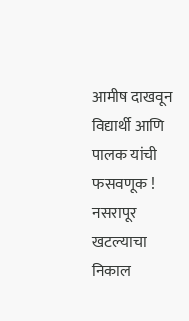आमीष दाखवून विद्यार्थी आणि पालक यांची फसवणूक !
नसरापूर खटल्याचा निकाल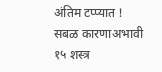अंतिम टप्प्यात !
सबळ कारणाअभावी १५ शस्त्र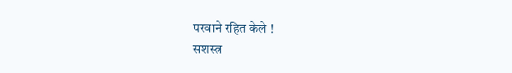परवाने रहित केले !
सशस्त्र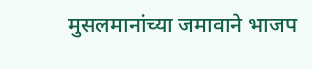मुसलमानांच्या जमावाने भाजप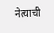नेत्याची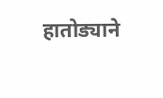हातोड्याने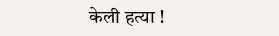केली हत्या !